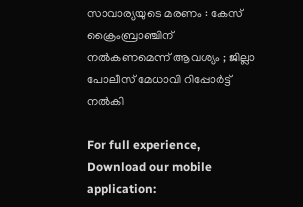സാവാര്യയുടെ മരണം : കേസ് ക്രൈംബ്രാഞ്ചിന് നൽകണമെന്ന് ആവശ്യം ; ജില്ലാ പോലീസ് മേധാവി റിപ്പോർട്ട് നൽകി

For full experience, Download our mobile application: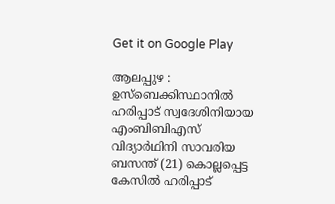Get it on Google Play

ആലപ്പുഴ : ഉസ്ബെക്കിസ്ഥാനിൽ ഹരിപ്പാട് സ്വദേശിനിയായ എംബിബിഎസ് വിദ്യാർഥിനി സാവരിയ ബസന്ത് (21) കൊല്ലപ്പെട്ട കേസിൽ ഹരിപ്പാട്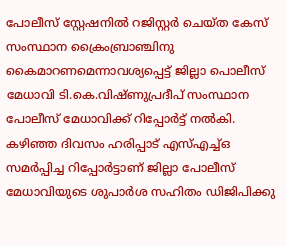പോലീസ് സ്റ്റേഷനിൽ റജിസ്റ്റർ ചെയ്ത കേസ് സംസ്ഥാന ക്രൈംബ്രാഞ്ചിനു കൈമാറണമെന്നാവശ്യപ്പെട്ട് ജില്ലാ പൊലീസ് മേധാവി ടി.കെ.വിഷ്ണുപ്രദീപ് സംസ്ഥാന പോലീസ് മേധാവിക്ക് റിപ്പോർട്ട് നൽകി. കഴിഞ്ഞ ദിവസം ഹരിപ്പാട് എസ്എച്ച്ഒ സമർപ്പിച്ച റിപ്പോർട്ടാണ് ജില്ലാ പോലീസ് മേധാവിയുടെ ശുപാർശ സഹിതം ഡിജിപിക്കു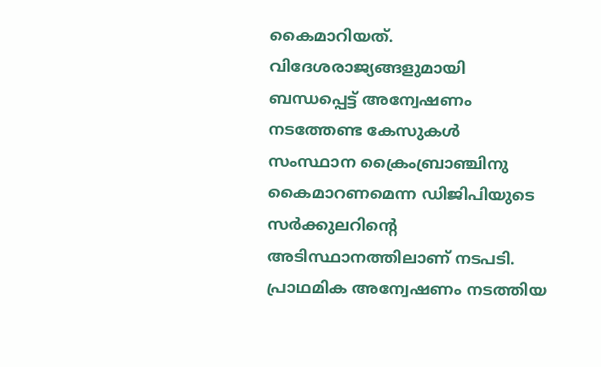കൈമാറിയത്. വിദേശരാജ്യങ്ങളുമായി ബന്ധപ്പെട്ട് അന്വേഷണം നടത്തേണ്ട കേസുകൾ സംസ്ഥാന ക്രൈംബ്രാഞ്ചിനു കൈമാറണമെന്ന ഡിജിപിയുടെ സർക്കുലറിന്റെ അടിസ്ഥാനത്തിലാണ് നടപടി. പ്രാഥമിക അന്വേഷണം നടത്തിയ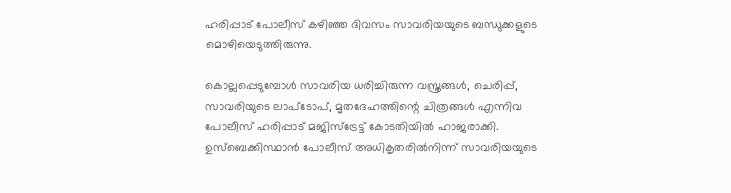ഹരിപ്പാട് പോലീസ് കഴിഞ്ഞ ദിവസം സാവരിയയുടെ ബന്ധുക്കളുടെ മൊഴിയെടുത്തിരുന്നു.

കൊല്ലപ്പെടുമ്പോൾ സാവരിയ ധരിച്ചിരുന്ന വസ്ത്രങ്ങൾ, ചെരിപ്പ്, സാവരിയുടെ ലാപ്ടോപ്, മൃതദേഹത്തിന്റെ ചിത്രങ്ങൾ എന്നിവ പോലീസ് ഹരിപ്പാട് മജിസ്ട്രേട്ട് കോടതിയിൽ ഹാജരാക്കി. ഉസ്ബെക്കിസ്ഥാൻ പോലീസ് അധികൃതരിൽനിന്ന് സാവരിയയുടെ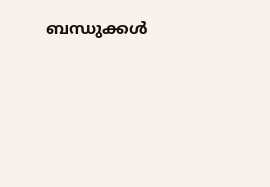ബന്ധുക്കൾ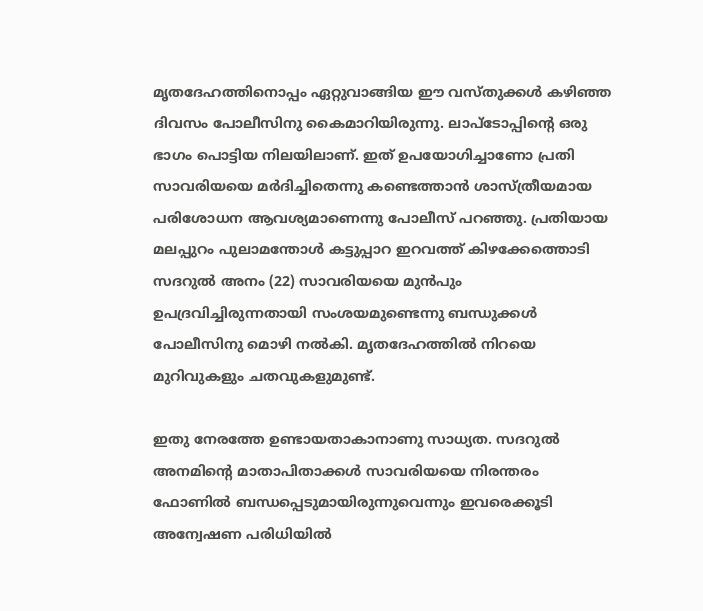മൃതദേഹത്തിനൊപ്പം ഏറ്റുവാങ്ങിയ ഈ വസ്തുക്കൾ കഴിഞ്ഞ ദിവസം പോലീസിനു കൈമാറിയിരുന്നു. ലാപ്ടോപ്പിന്റെ ഒരു ഭാഗം പൊട്ടിയ നിലയിലാണ്. ഇത് ഉപയോഗിച്ചാണോ പ്രതി സാവരിയയെ മർദിച്ചിതെന്നു കണ്ടെത്താൻ ശാസ്ത്രീയമായ പരിശോധന ആവശ്യമാണെന്നു പോലീസ് പറഞ്ഞു. പ്രതിയായ മലപ്പുറം പുലാമന്തോൾ കട്ടുപ്പാറ ഇറവത്ത് കിഴക്കേത്തൊടി സദറുൽ അനം (22) സാവരിയയെ മുൻപും ഉപദ്രവിച്ചിരുന്നതായി സംശയമുണ്ടെന്നു ബന്ധുക്കൾ പോലീസിനു മൊഴി നൽകി. മൃതദേഹത്തിൽ നിറയെ മുറിവുകളും ചതവുകളുമുണ്ട്.

ഇതു നേരത്തേ ഉണ്ടായതാകാനാണു സാധ്യത. സദറുൽ അനമിന്റെ മാതാപിതാക്കൾ സാവരിയയെ നിരന്തരം ഫോണിൽ ബന്ധപ്പെടുമായിരുന്നുവെന്നും ഇവരെക്കൂടി അന്വേഷണ പരിധിയിൽ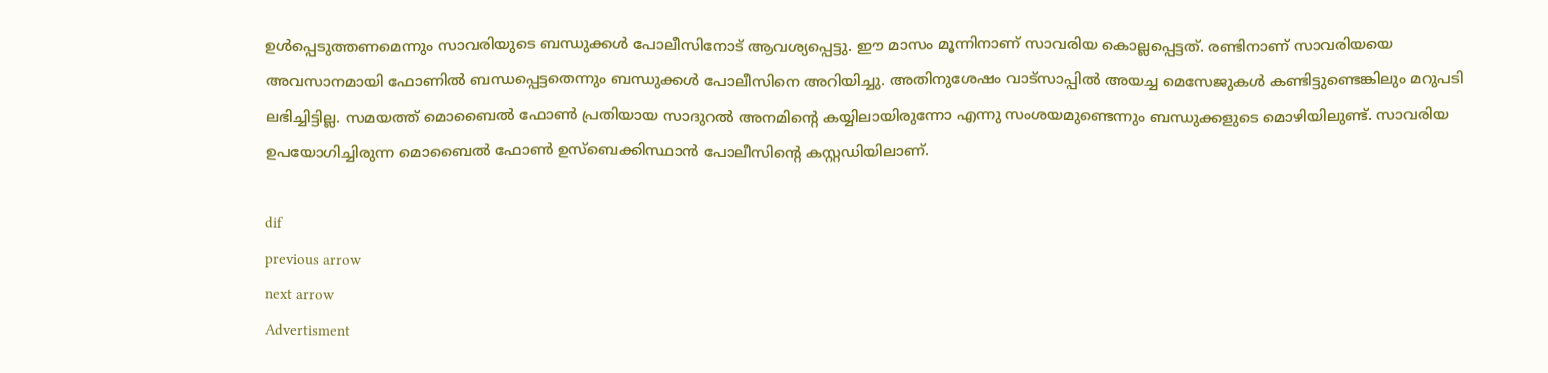ഉൾപ്പെടുത്തണമെന്നും സാവരിയുടെ ബന്ധുക്കൾ പോലീസിനോട് ആവശ്യപ്പെട്ടു. ഈ മാസം മൂന്നിനാണ് സാവരിയ കൊല്ലപ്പെട്ടത്. രണ്ടിനാണ് സാവരിയയെ അവസാനമായി ഫോണിൽ ബന്ധപ്പെട്ടതെന്നും ബന്ധുക്കൾ പോലീസിനെ അറിയിച്ചു. അതിനുശേഷം വാട്സാപ്പിൽ അയച്ച മെസേജുകൾ കണ്ടിട്ടുണ്ടെങ്കിലും മറുപടി ലഭിച്ചിട്ടില്ല. സമയത്ത് മൊബൈൽ ഫോൺ പ്രതിയായ സാദുറൽ അനമിന്റെ കയ്യിലായിരുന്നോ എന്നു സംശയമുണ്ടെന്നും ബന്ധുക്കളുടെ മൊഴിയിലുണ്ട്. സാവരിയ ഉപയോഗിച്ചിരുന്ന മൊബൈൽ ഫോൺ ഉസ്ബെക്കിസ്ഥാൻ പോലീസിന്റെ കസ്റ്റഡിയിലാണ്.

dif
previous arrow
next arrow
Advertisment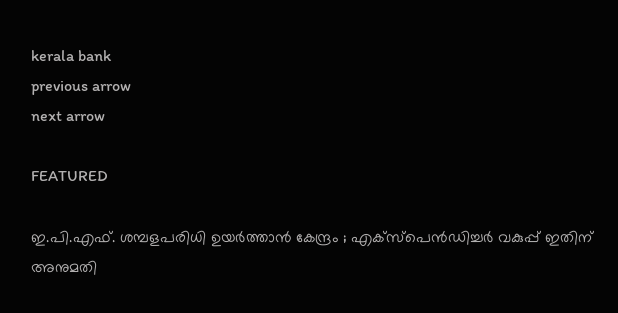kerala bank
previous arrow
next arrow

FEATURED

ഇ.പി.എഫ്. ശമ്പളപരിധി ഉയർത്താൻ കേന്ദ്രം ; എക്സ്‌പെൻഡിച്ചർ വകുപ്പ് ഇതിന് അനുമതി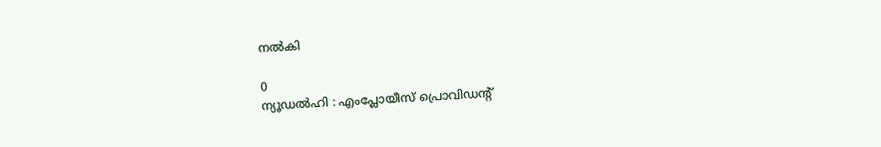നൽകി

0
ന്യൂഡൽഹി : എംപ്ലോയീസ് പ്രൊവിഡന്റ്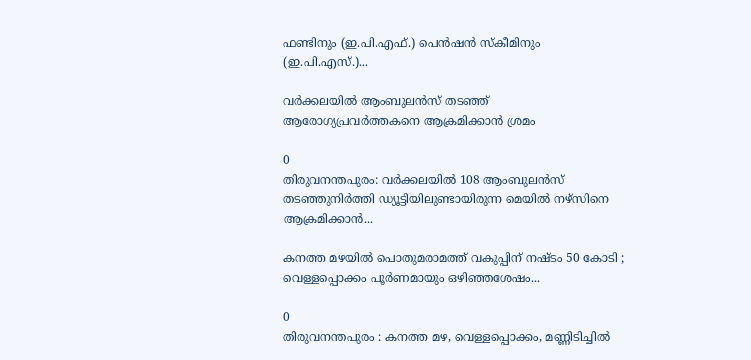ഫണ്ടിനും (ഇ.പി.എഫ്.) പെൻഷൻ സ്കീമിനും (ഇ.പി.എസ്.)...

വർക്കലയിൽ ആംബുലൻസ് തടഞ്ഞ് ആരോഗ്യപ്രവർത്തകനെ ആക്രമിക്കാൻ ശ്രമം

0
തിരുവനന്തപുരം: വർക്കലയിൽ 108 ആംബുലൻസ് തടഞ്ഞുനിർത്തി ഡ്യൂട്ടിയിലുണ്ടായിരുന്ന മെയിൽ നഴ്സിനെ ആക്രമിക്കാൻ...

കനത്ത മഴയിൽ പൊതുമരാമത്ത് വകുപ്പിന് നഷ്ടം 50 കോടി ; വെള്ളപ്പൊക്കം പൂർണമായും ഒഴിഞ്ഞശേഷം...

0
തിരുവനന്തപുരം : കനത്ത മഴ, വെള്ളപ്പൊക്കം, മണ്ണിടിച്ചിൽ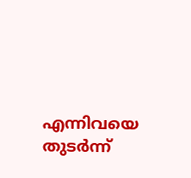എന്നിവയെ തുടർന്ന്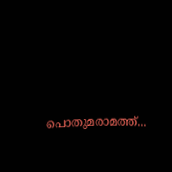പൊതുമരാമത്ത്...